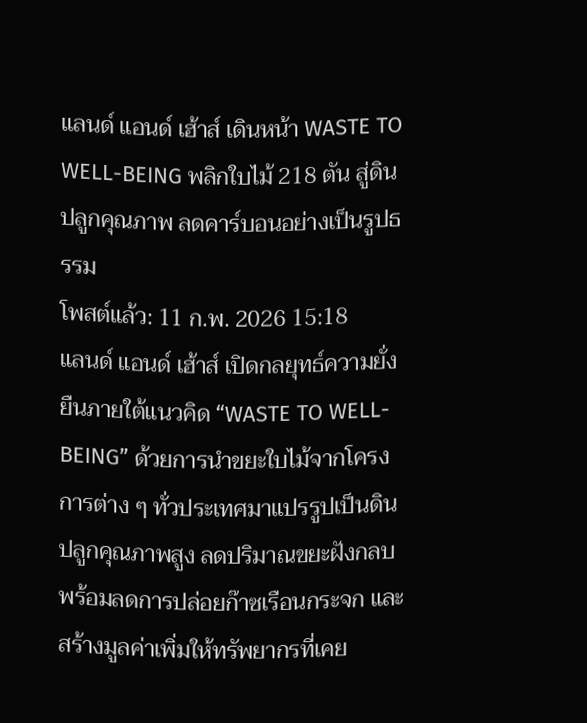แลนด์ แอนด์ เฮ้าส์ เดินหน้า WASTE TO WELL-BEING พลิกใบไม้ 218 ตัน สู่ดินปลูกคุณภาพ ลดคาร์บอนอย่างเป็นรูปธรรม
โพสต์แล้ว: 11 ก.พ. 2026 15:18
แลนด์ แอนด์ เฮ้าส์ เปิดกลยุทธ์ความยั่งยืนภายใต้แนวคิด “WASTE TO WELL-BEING” ด้วยการนำขยะใบไม้จากโครงการต่าง ๆ ทั่วประเทศมาแปรรูปเป็นดินปลูกคุณภาพสูง ลดปริมาณขยะฝังกลบ พร้อมลดการปล่อยก๊าซเรือนกระจก และสร้างมูลค่าเพิ่มให้ทรัพยากรที่เคย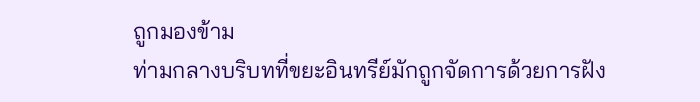ถูกมองข้าม
ท่ามกลางบริบทที่ขยะอินทรีย์มักถูกจัดการด้วยการฝัง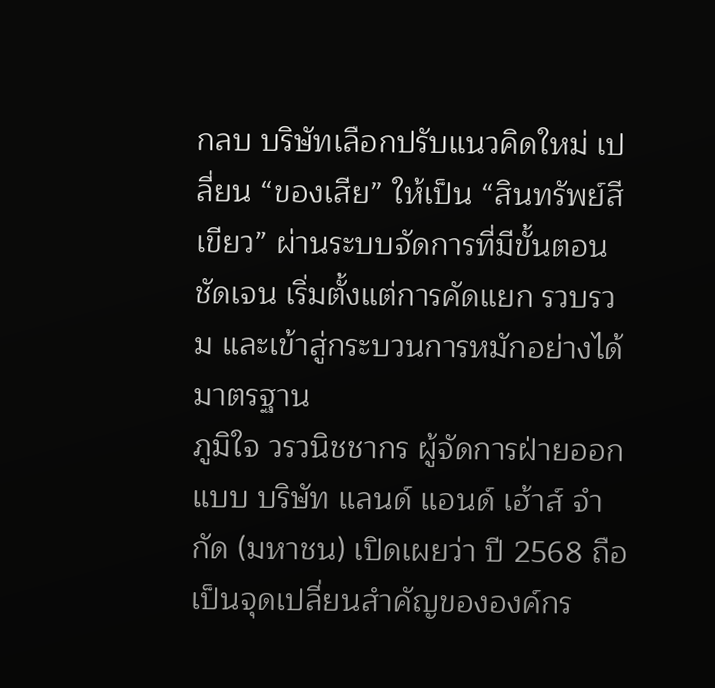กลบ บริษัทเลือกปรับแนวคิดใหม่ เปลี่ยน “ของเสีย” ให้เป็น “สินทรัพย์สีเขียว” ผ่านระบบจัดการที่มีขั้นตอนชัดเจน เริ่มตั้งแต่การคัดแยก รวบรวม และเข้าสู่กระบวนการหมักอย่างได้มาตรฐาน
ภูมิใจ วรวนิชชากร ผู้จัดการฝ่ายออกแบบ บริษัท แลนด์ แอนด์ เฮ้าส์ จำกัด (มหาชน) เปิดเผยว่า ปี 2568 ถือเป็นจุดเปลี่ยนสำคัญขององค์กร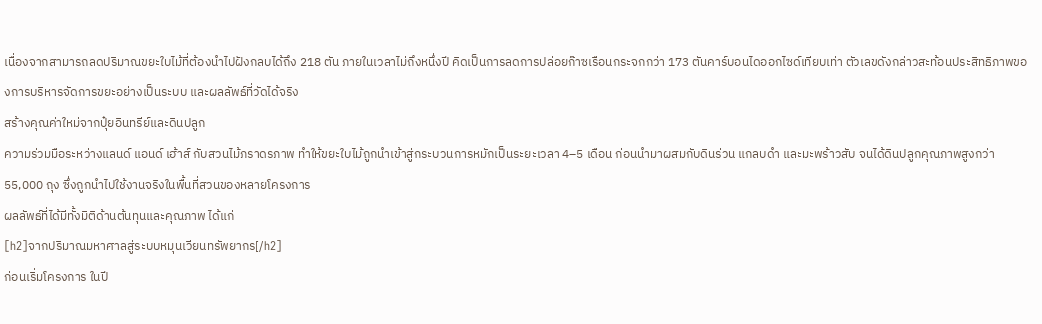เนื่องจากสามารถลดปริมาณขยะใบไม้ที่ต้องนำไปฝังกลบได้ถึง 218 ตัน ภายในเวลาไม่ถึงหนึ่งปี คิดเป็นการลดการปล่อยก๊าซเรือนกระจกกว่า 173 ตันคาร์บอนไดออกไซด์เทียบเท่า ตัวเลขดังกล่าวสะท้อนประสิทธิภาพของการบริหารจัดการขยะอย่างเป็นระบบ และผลลัพธ์ที่วัดได้จริง
สร้างคุณค่าใหม่จากปุ๋ยอินทรีย์และดินปลูก
ความร่วมมือระหว่างแลนด์ แอนด์ เฮ้าส์ กับสวนไม้ภราดรภาพ ทำให้ขยะใบไม้ถูกนำเข้าสู่กระบวนการหมักเป็นระยะเวลา 4–5 เดือน ก่อนนำมาผสมกับดินร่วน แกลบดำ และมะพร้าวสับ จนได้ดินปลูกคุณภาพสูงกว่า 55,000 ถุง ซึ่งถูกนำไปใช้งานจริงในพื้นที่สวนของหลายโครงการ
ผลลัพธ์ที่ได้มีทั้งมิติด้านต้นทุนและคุณภาพ ได้แก่
[h2]จากปริมาณมหาศาลสู่ระบบหมุนเวียนทรัพยากร[/h2]
ก่อนเริ่มโครงการ ในปี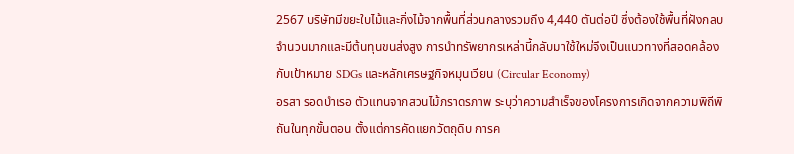2567 บริษัทมีขยะใบไม้และกิ่งไม้จากพื้นที่ส่วนกลางรวมถึง 4,440 ตันต่อปี ซึ่งต้องใช้พื้นที่ฝังกลบจำนวนมากและมีต้นทุนขนส่งสูง การนำทรัพยากรเหล่านี้กลับมาใช้ใหม่จึงเป็นแนวทางที่สอดคล้องกับเป้าหมาย SDGs และหลักเศรษฐกิจหมุนเวียน (Circular Economy)
อรสา รอดบำเรอ ตัวแทนจากสวนไม้ภราดรภาพ ระบุว่าความสำเร็จของโครงการเกิดจากความพิถีพิถันในทุกขั้นตอน ตั้งแต่การคัดแยกวัตถุดิบ การค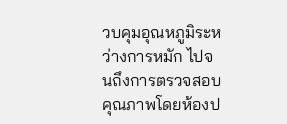วบคุมอุณหภูมิระหว่างการหมัก ไปจนถึงการตรวจสอบคุณภาพโดยห้องป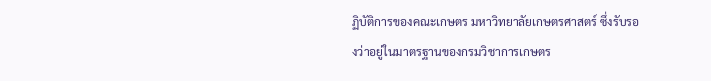ฏิบัติการของคณะเกษตร มหาวิทยาลัยเกษตรศาสตร์ ซึ่งรับรองว่าอยู่ในมาตรฐานของกรมวิชาการเกษตร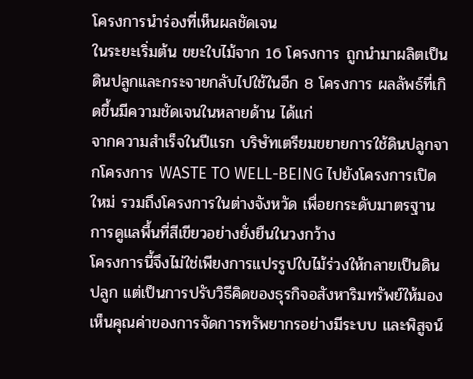โครงการนำร่องที่เห็นผลชัดเจน
ในระยะเริ่มต้น ขยะใบไม้จาก 16 โครงการ ถูกนำมาผลิตเป็นดินปลูกและกระจายกลับไปใช้ในอีก 8 โครงการ ผลลัพธ์ที่เกิดขึ้นมีความชัดเจนในหลายด้าน ได้แก่
จากความสำเร็จในปีแรก บริษัทเตรียมขยายการใช้ดินปลูกจากโครงการ WASTE TO WELL-BEING ไปยังโครงการเปิดใหม่ รวมถึงโครงการในต่างจังหวัด เพื่อยกระดับมาตรฐานการดูแลพื้นที่สีเขียวอย่างยั่งยืนในวงกว้าง
โครงการนี้จึงไม่ใช่เพียงการแปรรูปใบไม้ร่วงให้กลายเป็นดินปลูก แต่เป็นการปรับวิธีคิดของธุรกิจอสังหาริมทรัพย์ให้มองเห็นคุณค่าของการจัดการทรัพยากรอย่างมีระบบ และพิสูจน์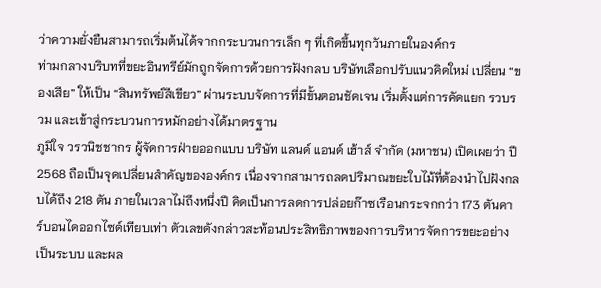ว่าความยั่งยืนสามารถเริ่มต้นได้จากกระบวนการเล็ก ๆ ที่เกิดขึ้นทุกวันภายในองค์กร
ท่ามกลางบริบทที่ขยะอินทรีย์มักถูกจัดการด้วยการฝังกลบ บริษัทเลือกปรับแนวคิดใหม่ เปลี่ยน “ของเสีย” ให้เป็น “สินทรัพย์สีเขียว” ผ่านระบบจัดการที่มีขั้นตอนชัดเจน เริ่มตั้งแต่การคัดแยก รวบรวม และเข้าสู่กระบวนการหมักอย่างได้มาตรฐาน
ภูมิใจ วรวนิชชากร ผู้จัดการฝ่ายออกแบบ บริษัท แลนด์ แอนด์ เฮ้าส์ จำกัด (มหาชน) เปิดเผยว่า ปี 2568 ถือเป็นจุดเปลี่ยนสำคัญขององค์กร เนื่องจากสามารถลดปริมาณขยะใบไม้ที่ต้องนำไปฝังกลบได้ถึง 218 ตัน ภายในเวลาไม่ถึงหนึ่งปี คิดเป็นการลดการปล่อยก๊าซเรือนกระจกกว่า 173 ตันคาร์บอนไดออกไซด์เทียบเท่า ตัวเลขดังกล่าวสะท้อนประสิทธิภาพของการบริหารจัดการขยะอย่างเป็นระบบ และผล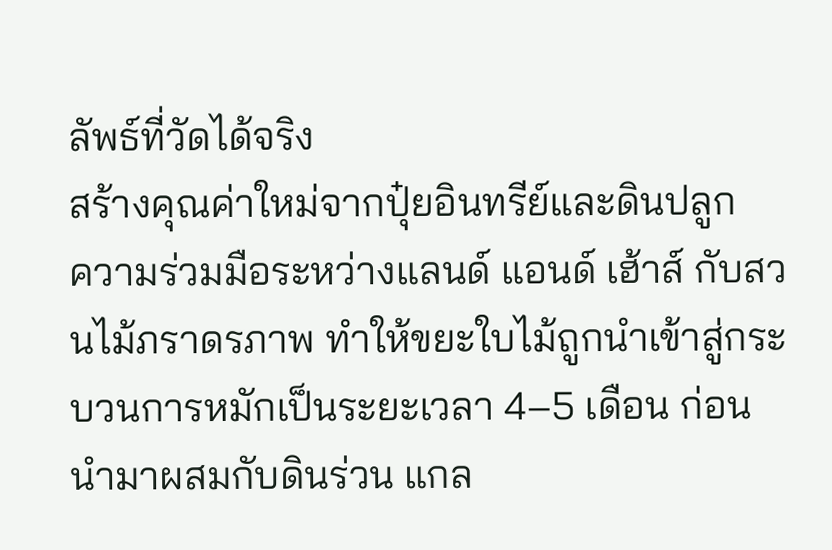ลัพธ์ที่วัดได้จริง
สร้างคุณค่าใหม่จากปุ๋ยอินทรีย์และดินปลูก
ความร่วมมือระหว่างแลนด์ แอนด์ เฮ้าส์ กับสวนไม้ภราดรภาพ ทำให้ขยะใบไม้ถูกนำเข้าสู่กระบวนการหมักเป็นระยะเวลา 4–5 เดือน ก่อนนำมาผสมกับดินร่วน แกล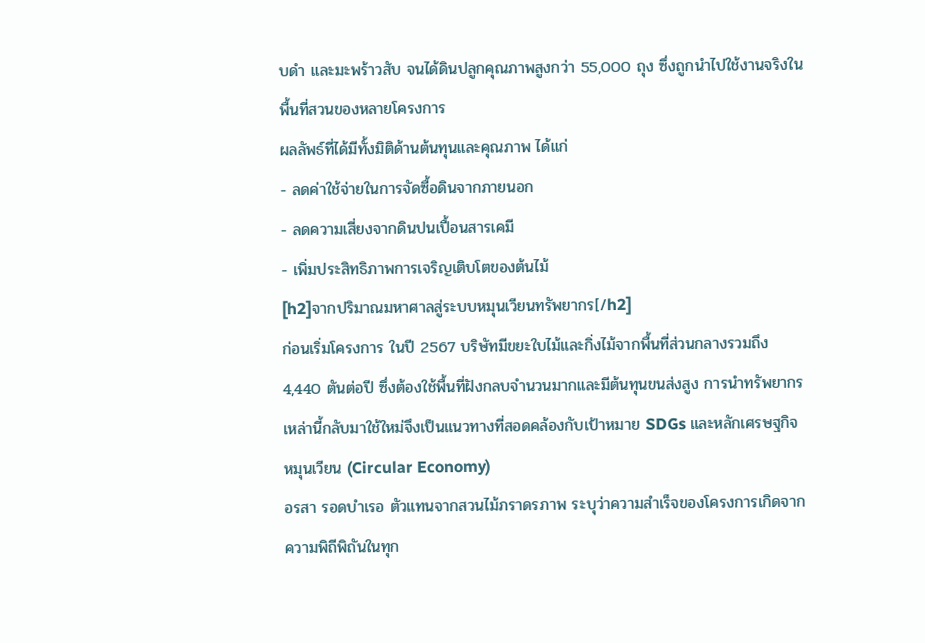บดำ และมะพร้าวสับ จนได้ดินปลูกคุณภาพสูงกว่า 55,000 ถุง ซึ่งถูกนำไปใช้งานจริงในพื้นที่สวนของหลายโครงการ
ผลลัพธ์ที่ได้มีทั้งมิติด้านต้นทุนและคุณภาพ ได้แก่
- ลดค่าใช้จ่ายในการจัดซื้อดินจากภายนอก
- ลดความเสี่ยงจากดินปนเปื้อนสารเคมี
- เพิ่มประสิทธิภาพการเจริญเติบโตของต้นไม้
[h2]จากปริมาณมหาศาลสู่ระบบหมุนเวียนทรัพยากร[/h2]
ก่อนเริ่มโครงการ ในปี 2567 บริษัทมีขยะใบไม้และกิ่งไม้จากพื้นที่ส่วนกลางรวมถึง 4,440 ตันต่อปี ซึ่งต้องใช้พื้นที่ฝังกลบจำนวนมากและมีต้นทุนขนส่งสูง การนำทรัพยากรเหล่านี้กลับมาใช้ใหม่จึงเป็นแนวทางที่สอดคล้องกับเป้าหมาย SDGs และหลักเศรษฐกิจหมุนเวียน (Circular Economy)
อรสา รอดบำเรอ ตัวแทนจากสวนไม้ภราดรภาพ ระบุว่าความสำเร็จของโครงการเกิดจากความพิถีพิถันในทุก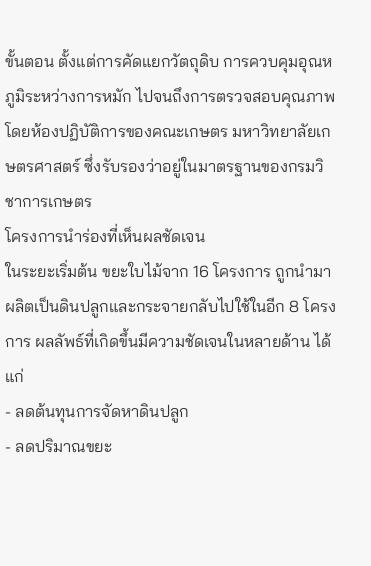ขั้นตอน ตั้งแต่การคัดแยกวัตถุดิบ การควบคุมอุณหภูมิระหว่างการหมัก ไปจนถึงการตรวจสอบคุณภาพโดยห้องปฏิบัติการของคณะเกษตร มหาวิทยาลัยเกษตรศาสตร์ ซึ่งรับรองว่าอยู่ในมาตรฐานของกรมวิชาการเกษตร
โครงการนำร่องที่เห็นผลชัดเจน
ในระยะเริ่มต้น ขยะใบไม้จาก 16 โครงการ ถูกนำมาผลิตเป็นดินปลูกและกระจายกลับไปใช้ในอีก 8 โครงการ ผลลัพธ์ที่เกิดขึ้นมีความชัดเจนในหลายด้าน ได้แก่
- ลดต้นทุนการจัดหาดินปลูก
- ลดปริมาณขยะ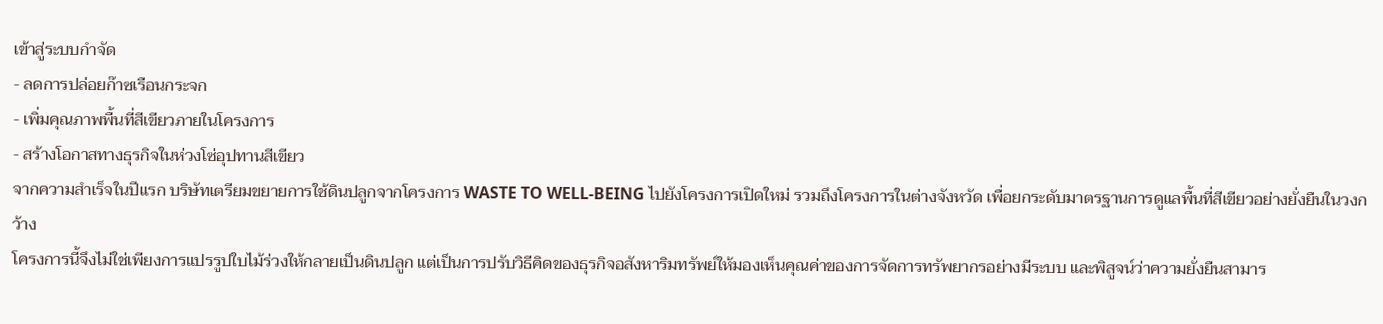เข้าสู่ระบบกำจัด
- ลดการปล่อยก๊าซเรือนกระจก
- เพิ่มคุณภาพพื้นที่สีเขียวภายในโครงการ
- สร้างโอกาสทางธุรกิจในห่วงโซ่อุปทานสีเขียว
จากความสำเร็จในปีแรก บริษัทเตรียมขยายการใช้ดินปลูกจากโครงการ WASTE TO WELL-BEING ไปยังโครงการเปิดใหม่ รวมถึงโครงการในต่างจังหวัด เพื่อยกระดับมาตรฐานการดูแลพื้นที่สีเขียวอย่างยั่งยืนในวงกว้าง
โครงการนี้จึงไม่ใช่เพียงการแปรรูปใบไม้ร่วงให้กลายเป็นดินปลูก แต่เป็นการปรับวิธีคิดของธุรกิจอสังหาริมทรัพย์ให้มองเห็นคุณค่าของการจัดการทรัพยากรอย่างมีระบบ และพิสูจน์ว่าความยั่งยืนสามาร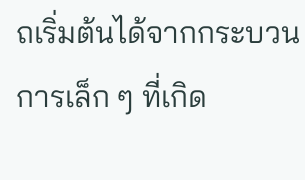ถเริ่มต้นได้จากกระบวนการเล็ก ๆ ที่เกิด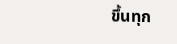ขึ้นทุก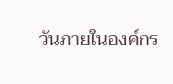วันภายในองค์กร